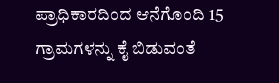ಪ್ರಾಧಿಕಾರದಿಂದ ಆನೆಗೊಂದಿ 15 ಗ್ರಾಮಗಳನ್ನು ಕೈ ಬಿಡುವಂತೆ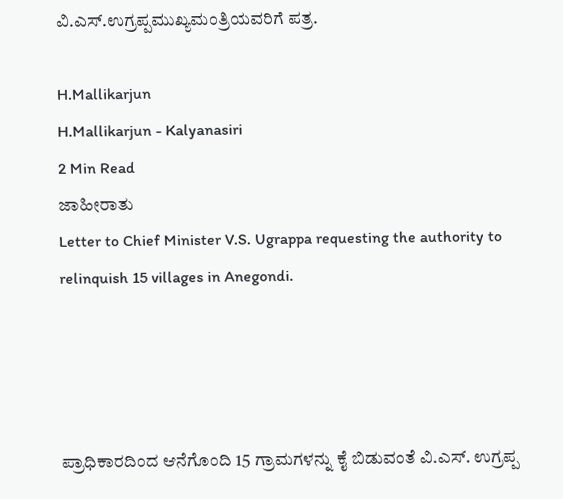ವಿ.ಎಸ್.ಉಗ್ರಪ್ಪಮುಖ್ಯಮಂತ್ರಿಯವರಿಗೆ ಪತ್ರ.

H.Mallikarjun
H.Mallikarjun - Kalyanasiri
2 Min Read
ಜಾಹೀರಾತು
Letter to Chief Minister V.S. Ugrappa requesting the authority to relinquish 15 villages in Anegondi.




ಪ್ರಾಧಿಕಾರದಿಂದ ಆನೆಗೊಂದಿ 15 ಗ್ರಾಮಗಳನ್ನು ಕೈ ಬಿಡುವಂತೆ ವಿ.ಎಸ್. ಉಗ್ರಪ್ಪ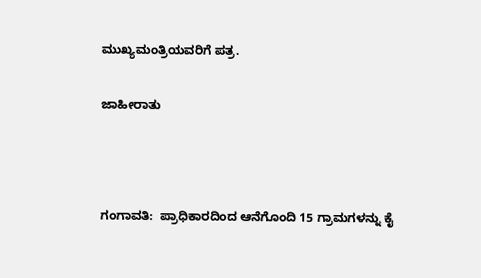ಮುಖ್ಯಮಂತ್ರಿಯವರಿಗೆ ಪತ್ರ.

ಜಾಹೀರಾತು



ಗಂಗಾವತಿ:  ಪ್ರಾಧಿಕಾರದಿಂದ ಆನೆಗೊಂದಿ 15 ಗ್ರಾಮಗಳನ್ನು ಕೈ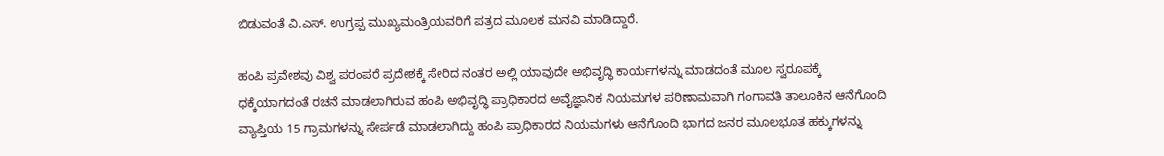ಬಿಡುವಂತೆ ವಿ.ಎಸ್. ಉಗ್ರಪ್ಪ ಮುಖ್ಯಮಂತ್ರಿಯವರಿಗೆ ಪತ್ರದ ಮೂಲಕ ಮನವಿ ಮಾಡಿದ್ದಾರೆ.

ಹಂಪಿ ಪ್ರವೇಶವು ವಿಶ್ವ ಪರಂಪರೆ ಪ್ರದೇಶಕ್ಕೆ ಸೇರಿದ ನಂತರ ಅಲ್ಲಿ ಯಾವುದೇ ಅಭಿವೃದ್ಧಿ ಕಾರ್ಯಗಳನ್ನು ಮಾಡದಂತೆ ಮೂಲ ಸ್ವರೂಪಕ್ಕೆ ಧಕ್ಕೆಯಾಗದಂತೆ ರಚನೆ ಮಾಡಲಾಗಿರುವ ಹಂಪಿ ಅಭಿವೃದ್ಧಿ ಪ್ರಾಧಿಕಾರದ ಅವೈಜ್ಞಾನಿಕ ನಿಯಮಗಳ ಪರಿಣಾಮವಾಗಿ ಗಂಗಾವತಿ ತಾಲೂಕಿನ ಆನೆಗೊಂದಿ ವ್ಯಾಪ್ತಿಯ 15 ಗ್ರಾಮಗಳನ್ನು ಸೇರ್ಪಡೆ ಮಾಡಲಾಗಿದ್ದು ಹಂಪಿ ಪ್ರಾಧಿಕಾರದ ನಿಯಮಗಳು ಆನೆಗೊಂದಿ ಭಾಗದ ಜನರ ಮೂಲಭೂತ ಹಕ್ಕುಗಳನ್ನು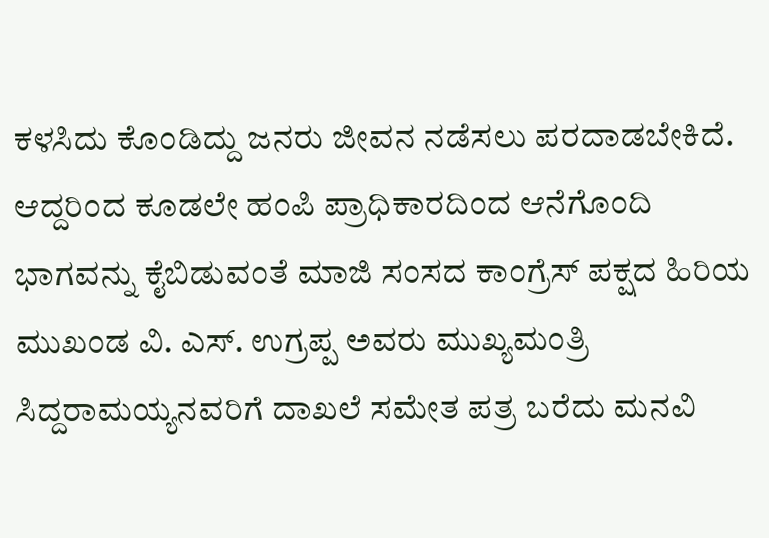ಕಳಸಿದು ಕೊಂಡಿದ್ದು ಜನರು ಜೀವನ ನಡೆಸಲು ಪರದಾಡಬೇಕಿದೆ. ಆದ್ದರಿಂದ ಕೂಡಲೇ ಹಂಪಿ ಪ್ರಾಧಿಕಾರದಿಂದ ಆನೆಗೊಂದಿ ಭಾಗವನ್ನು ಕೈಬಿಡುವಂತೆ ಮಾಜಿ ಸಂಸದ ಕಾಂಗ್ರೆಸ್ ಪಕ್ಷದ ಹಿರಿಯ ಮುಖಂಡ ವಿ. ಎಸ್. ಉಗ್ರಪ್ಪ ಅವರು ಮುಖ್ಯಮಂತ್ರಿ ಸಿದ್ದರಾಮಯ್ಯನವರಿಗೆ ದಾಖಲೆ ಸಮೇತ ಪತ್ರ ಬರೆದು ಮನವಿ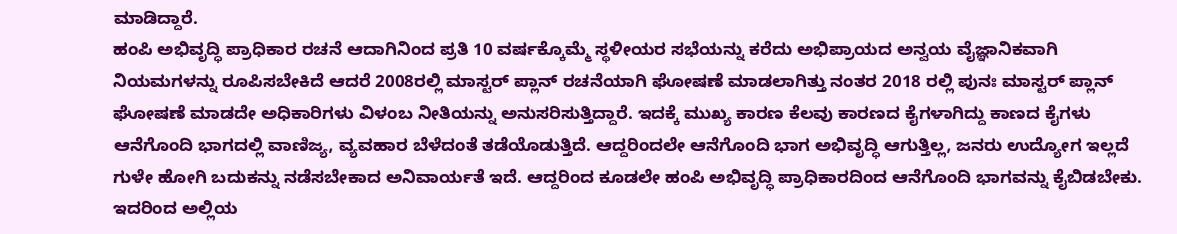ಮಾಡಿದ್ದಾರೆ.
ಹಂಪಿ ಅಭಿವೃದ್ಧಿ ಪ್ರಾಧಿಕಾರ ರಚನೆ ಆದಾಗಿನಿಂದ ಪ್ರತಿ 10 ವರ್ಷಕ್ಕೊಮ್ಮೆ ಸ್ಥಳೀಯರ ಸಭೆಯನ್ನು ಕರೆದು ಅಭಿಪ್ರಾಯದ ಅನ್ವಯ ವೈಜ್ಞಾನಿಕವಾಗಿ ನಿಯಮಗಳನ್ನು ರೂಪಿಸಬೇಕಿದೆ ಆದರೆ 2008ರಲ್ಲಿ ಮಾಸ್ಟರ್ ಪ್ಲಾನ್ ರಚನೆಯಾಗಿ ಘೋಷಣೆ ಮಾಡಲಾಗಿತ್ತು ನಂತರ 2018 ರಲ್ಲಿ ಪುನಃ ಮಾಸ್ಟರ್ ಪ್ಲಾನ್ ಘೋಷಣೆ ಮಾಡದೇ ಅಧಿಕಾರಿಗಳು ವಿಳಂಬ ನೀತಿಯನ್ನು ಅನುಸರಿಸುತ್ತಿದ್ದಾರೆ. ಇದಕ್ಕೆ ಮುಖ್ಯ ಕಾರಣ ಕೆಲವು ಕಾರಣದ ಕೈಗಳಾಗಿದ್ದು ಕಾಣದ ಕೈಗಳು ಆನೆಗೊಂದಿ ಭಾಗದಲ್ಲಿ ವಾಣಿಜ್ಯ, ವ್ಯವಹಾರ ಬೆಳೆದಂತೆ ತಡೆಯೊಡುತ್ತಿದೆ. ಆದ್ದರಿಂದಲೇ ಆನೆಗೊಂದಿ ಭಾಗ ಅಭಿವೃದ್ಧಿ ಆಗುತ್ತಿಲ್ಲ, ಜನರು ಉದ್ಯೋಗ ಇಲ್ಲದೆ ಗುಳೇ ಹೋಗಿ ಬದುಕನ್ನು ನಡೆಸಬೇಕಾದ ಅನಿವಾರ್ಯತೆ ಇದೆ. ಆದ್ದರಿಂದ ಕೂಡಲೇ ಹಂಪಿ ಅಭಿವೃದ್ಧಿ ಪ್ರಾಧಿಕಾರದಿಂದ ಆನೆಗೊಂದಿ ಭಾಗವನ್ನು ಕೈಬಿಡಬೇಕು. ಇದರಿಂದ ಅಲ್ಲಿಯ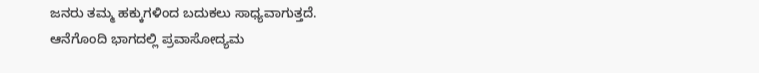ಜನರು ತಮ್ಮ ಹಕ್ಕುಗಳಿಂದ ಬದುಕಲು ಸಾಧ್ಯವಾಗುತ್ತದೆ.
ಆನೆಗೊಂದಿ ಭಾಗದಲ್ಲಿ ಪ್ರವಾಸೋದ್ಯಮ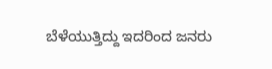ಬೆಳೆಯುತ್ತಿದ್ದು ಇದರಿಂದ ಜನರು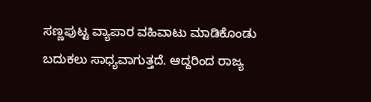ಸಣ್ಣಪುಟ್ಟ ವ್ಯಾಪಾರ ವಹಿವಾಟು ಮಾಡಿಕೊಂಡು ಬದುಕಲು ಸಾಧ್ಯವಾಗುತ್ತದೆ. ಆದ್ದರಿಂದ ರಾಜ್ಯ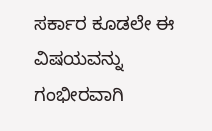ಸರ್ಕಾರ ಕೂಡಲೇ ಈ ವಿಷಯವನ್ನು ಗಂಭೀರವಾಗಿ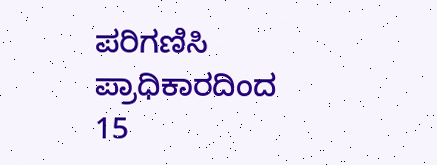ಪರಿಗಣಿಸಿ ಪ್ರಾಧಿಕಾರದಿಂದ 15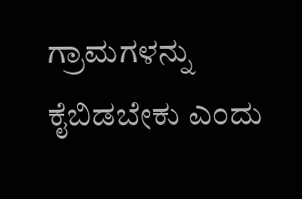ಗ್ರಾಮಗಳನ್ನು ಕೈಬಿಡಬೇಕು ಎಂದು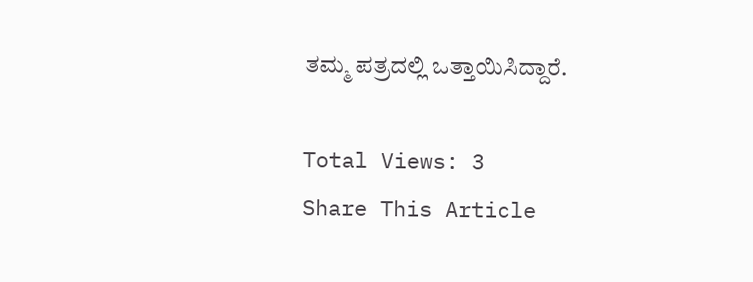ತಮ್ಮ ಪತ್ರದಲ್ಲಿ ಒತ್ತಾಯಿಸಿದ್ದಾರೆ.

Total Views: 3
Share This Article